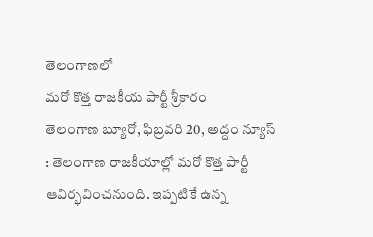తెలంగాణలో
మరో కొత్త రాజకీయ పార్టీ శ్రీకారం
తెలంగాణ బ్యూరో, ఫిబ్రవరి 20, అద్దం న్యూస్ : తెలంగాణ రాజకీయాల్లో మరో కొత్త పార్టీ ఆవిర్భవించనుంది. ఇప్పటికే ఉన్న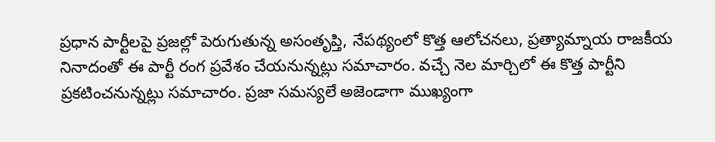ప్రధాన పార్టీలపై ప్రజల్లో పెరుగుతున్న అసంతృప్తి, నేపథ్యంలో కొత్త ఆలోచనలు, ప్రత్యామ్నాయ రాజకీయ నినాదంతో ఈ పార్టీ రంగ ప్రవేశం చేయనున్నట్లు సమాచారం. వచ్చే నెల మార్చిలో ఈ కొత్త పార్టీని ప్రకటించనున్నట్లు సమాచారం. ప్రజా సమస్యలే అజెండాగా ముఖ్యంగా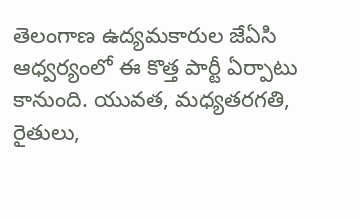తెలంగాణ ఉద్యమకారుల జేఏసి ఆధ్వర్యంలో ఈ కొత్త పార్టీ ఏర్పాటు కానుంది. యువత, మధ్యతరగతి, రైతులు,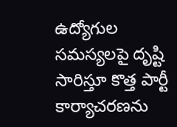ఉద్యోగుల సమస్యలపై దృష్టి సారిస్తూ కొత్త పార్టీ కార్యాచరణను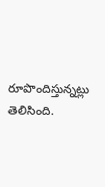రూపొందిస్తున్నట్లు తెలిసింది.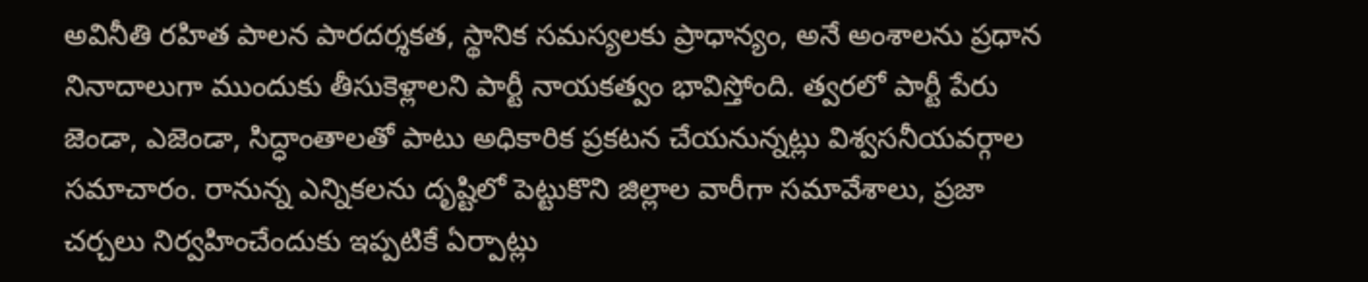అవినీతి రహిత పాలన పారదర్శకత, స్థానిక సమస్యలకు ప్రాధాన్యం, అనే అంశాలను ప్రధాన నినాదాలుగా ముందుకు తీసుకెళ్లాలని పార్టీ నాయకత్వం భావిస్తోంది. త్వరలో పార్టీ పేరు జెండా, ఎజెండా, సిద్ధాంతాలతో పాటు అధికారిక ప్రకటన చేయనున్నట్లు విశ్వసనీయవర్గాల సమాచారం. రానున్న ఎన్నికలను దృష్టిలో పెట్టుకొని జిల్లాల వారీగా సమావేశాలు, ప్రజా చర్చలు నిర్వహించేందుకు ఇప్పటికే ఏర్పాట్లు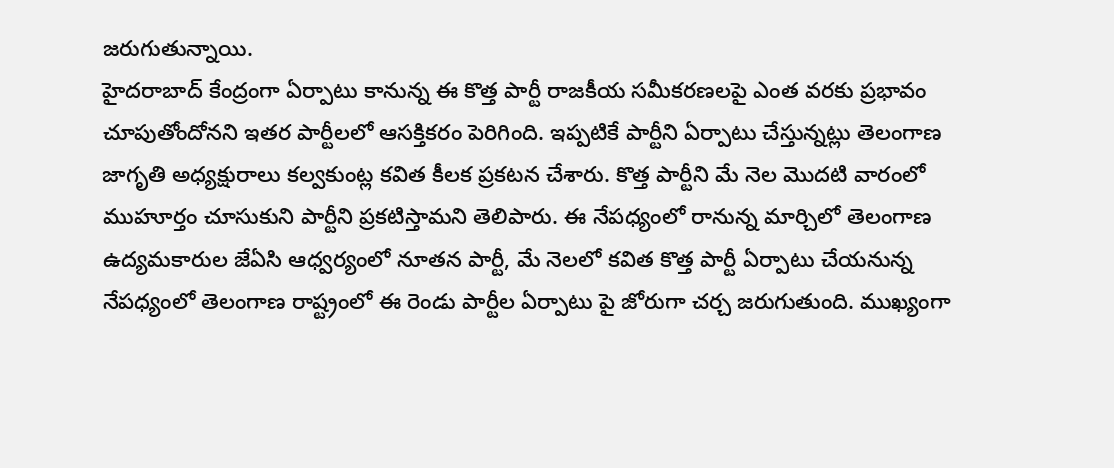జరుగుతున్నాయి.
హైదరాబాద్ కేంద్రంగా ఏర్పాటు కానున్న ఈ కొత్త పార్టీ రాజకీయ సమీకరణలపై ఎంత వరకు ప్రభావం చూపుతోందోనని ఇతర పార్టీలలో ఆసక్తికరం పెరిగింది. ఇప్పటికే పార్టీని ఏర్పాటు చేస్తున్నట్లు తెలంగాణ జాగృతి అధ్యక్షురాలు కల్వకుంట్ల కవిత కీలక ప్రకటన చేశారు. కొత్త పార్టీని మే నెల మొదటి వారంలో ముహూర్తం చూసుకుని పార్టీని ప్రకటిస్తామని తెలిపారు. ఈ నేపధ్యంలో రానున్న మార్చిలో తెలంగాణ ఉద్యమకారుల జేఏసి ఆధ్వర్యంలో నూతన పార్టీ, మే నెలలో కవిత కొత్త పార్టీ ఏర్పాటు చేయనున్న నేపధ్యంలో తెలంగాణ రాష్ట్రంలో ఈ రెండు పార్టీల ఏర్పాటు పై జోరుగా చర్చ జరుగుతుంది. ముఖ్యంగా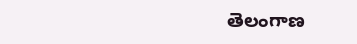తెలంగాణ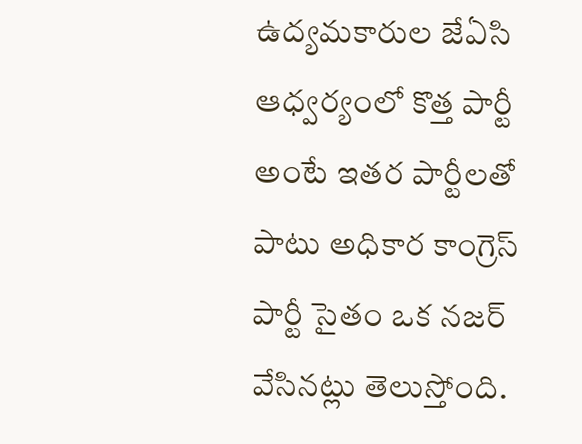ఉద్యమకారుల జేఏసి ఆధ్వర్యంలో కొత్త పార్టీ అంటే ఇతర పార్టీలతో పాటు అధికార కాంగ్రెస్ పార్టీ సైతం ఒక నజర్ వేసినట్లు తెలుస్తోంది.